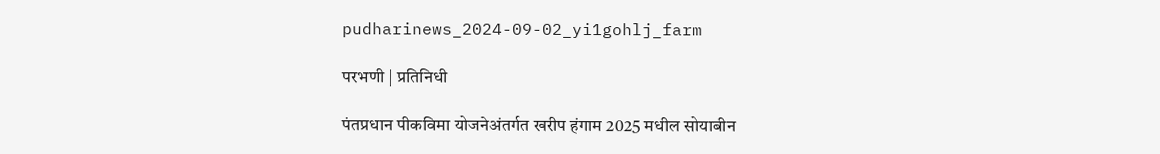pudharinews_2024-09-02_yi1gohlj_farm

परभणी | प्रतिनिधी

पंतप्रधान पीकविमा योजनेअंतर्गत खरीप हंगाम 2025 मधील सोयाबीन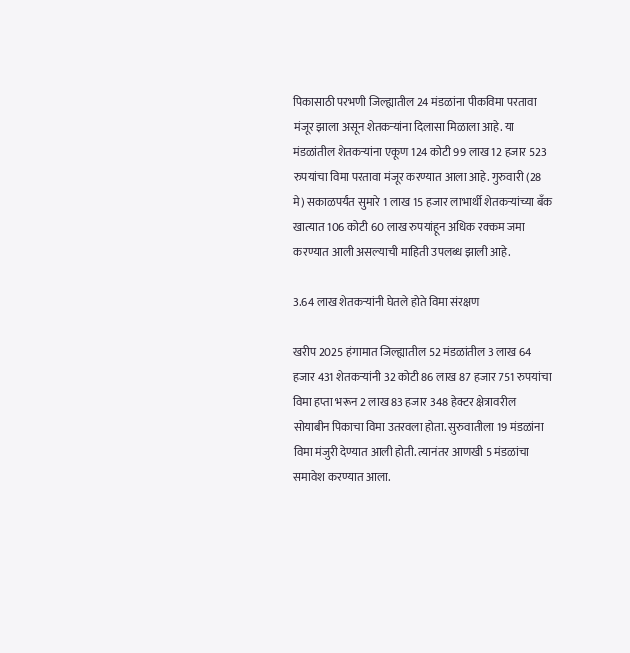पिकासाठी परभणी जिल्ह्यातील 24 मंडळांना पीकविमा परतावा मंजूर झाला असून शेतकऱ्यांना दिलासा मिळाला आहे. या मंडळांतील शेतकऱ्यांना एकूण 124 कोटी 99 लाख 12 हजार 523 रुपयांचा विमा परतावा मंजूर करण्यात आला आहे. गुरुवारी (28 मे) सकाळपर्यंत सुमारे 1 लाख 15 हजार लाभार्थी शेतकऱ्यांच्या बँक खात्यात 106 कोटी 60 लाख रुपयांहून अधिक रक्कम जमा करण्यात आली असल्याची माहिती उपलब्ध झाली आहे.

3.64 लाख शेतकऱ्यांनी घेतले होते विमा संरक्षण

खरीप 2025 हंगामात जिल्ह्यातील 52 मंडळांतील 3 लाख 64 हजार 431 शेतकऱ्यांनी 32 कोटी 86 लाख 87 हजार 751 रुपयांचा विमा हप्ता भरून 2 लाख 83 हजार 348 हेक्टर क्षेत्रावरील सोयाबीन पिकाचा विमा उतरवला होता. सुरुवातीला 19 मंडळांना विमा मंजुरी देण्यात आली होती. त्यानंतर आणखी 5 मंडळांचा समावेश करण्यात आला.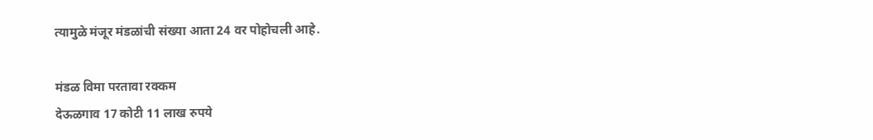त्यामुळे मंजूर मंडळांची संख्या आता 24 वर पोहोचली आहे.

मंडळ विमा परतावा रक्कम
देऊळगाव 17 कोटी 11 लाख रुपये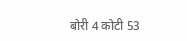बोरी 4 कोटी 53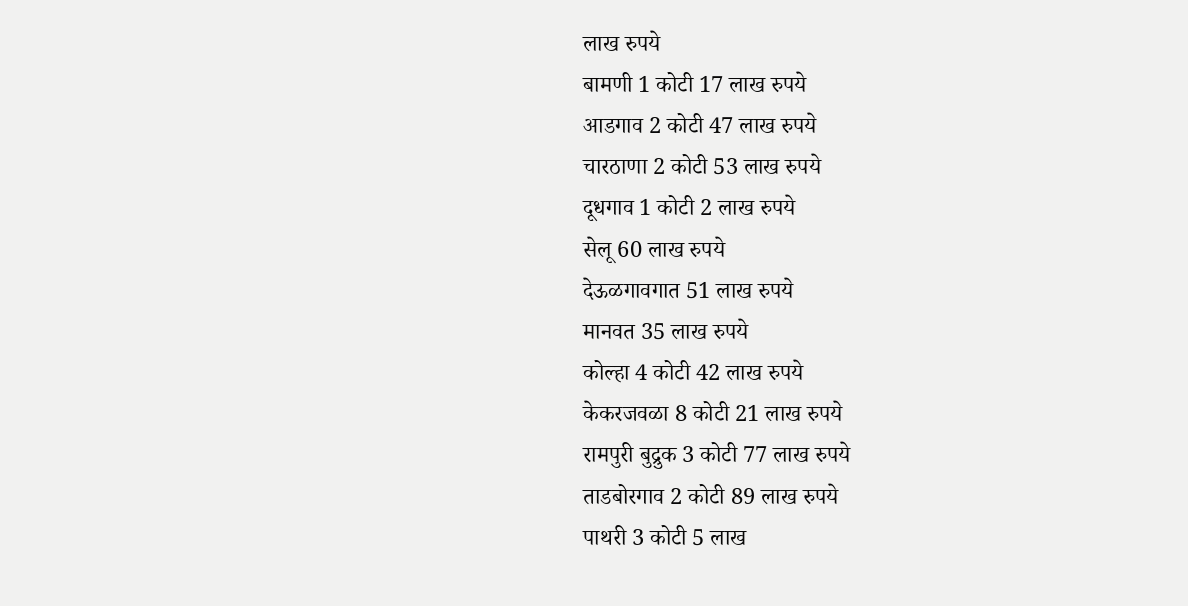लाख रुपये
बामणी 1 कोटी 17 लाख रुपये
आडगाव 2 कोटी 47 लाख रुपये
चारठाणा 2 कोटी 53 लाख रुपये
दूधगाव 1 कोटी 2 लाख रुपये
सेलू 60 लाख रुपये
देऊळगावगात 51 लाख रुपये
मानवत 35 लाख रुपये
कोल्हा 4 कोटी 42 लाख रुपये
केकरजवळा 8 कोटी 21 लाख रुपये
रामपुरी बुद्रुक 3 कोटी 77 लाख रुपये
ताडबोरगाव 2 कोटी 89 लाख रुपये
पाथरी 3 कोटी 5 लाख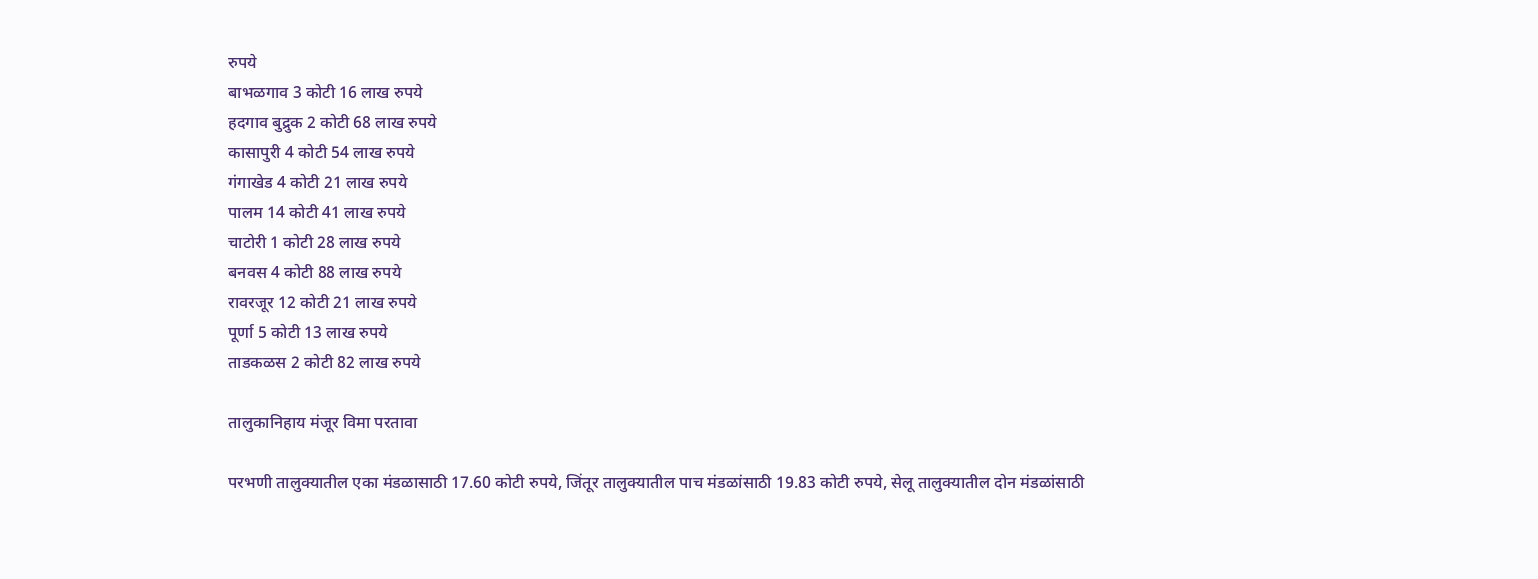रुपये
बाभळगाव 3 कोटी 16 लाख रुपये
हदगाव बुद्रुक 2 कोटी 68 लाख रुपये
कासापुरी 4 कोटी 54 लाख रुपये
गंगाखेड 4 कोटी 21 लाख रुपये
पालम 14 कोटी 41 लाख रुपये
चाटोरी 1 कोटी 28 लाख रुपये
बनवस 4 कोटी 88 लाख रुपये
रावरजूर 12 कोटी 21 लाख रुपये
पूर्णा 5 कोटी 13 लाख रुपये
ताडकळस 2 कोटी 82 लाख रुपये

तालुकानिहाय मंजूर विमा परतावा

परभणी तालुक्यातील एका मंडळासाठी 17.60 कोटी रुपये, जिंतूर तालुक्यातील पाच मंडळांसाठी 19.83 कोटी रुपये, सेलू तालुक्यातील दोन मंडळांसाठी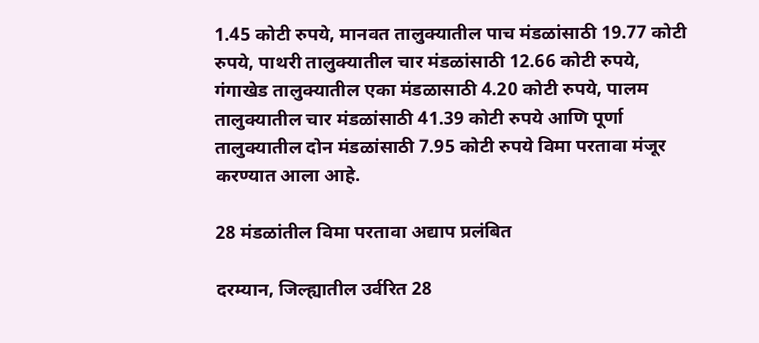1.45 कोटी रुपये, मानवत तालुक्यातील पाच मंडळांसाठी 19.77 कोटी रुपये, पाथरी तालुक्यातील चार मंडळांसाठी 12.66 कोटी रुपये, गंगाखेड तालुक्यातील एका मंडळासाठी 4.20 कोटी रुपये, पालम तालुक्यातील चार मंडळांसाठी 41.39 कोटी रुपये आणि पूर्णा तालुक्यातील दोन मंडळांसाठी 7.95 कोटी रुपये विमा परतावा मंजूर करण्यात आला आहे.

28 मंडळांतील विमा परतावा अद्याप प्रलंबित

दरम्यान, जिल्ह्यातील उर्वरित 28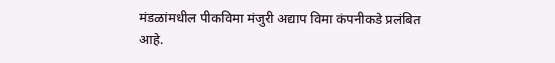मंडळांमधील पीकविमा मंजुरी अद्याप विमा कंपनीकडे प्रलंबित आहे.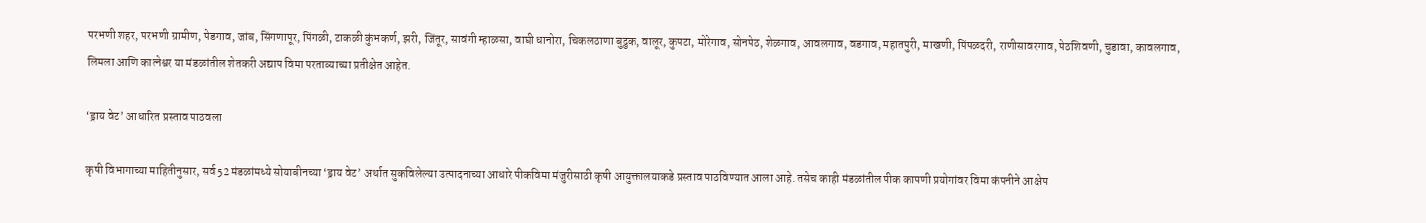परभणी शहर, परभणी ग्रामीण, पेडगाव, जांब, सिंगणापूर, पिंगळी, टाकळी कुंभकर्ण, झरी, जिंतूर, सावंगी म्हाळसा, वाघी धानोरा, चिकलठाणा बुद्रुक, वालूर, कुपटा, मोरेगाव, सोनपेठ, शेळगाव, आवलगाव, वडगाव, महातपुरी, माखणी, पिंपळदरी, राणीसावरगाव, पेठशिवणी, चुडावा, कावलगाव, लिमला आणि कात्नेश्वर या मंडळांतील शेतकरी अद्याप विमा परताव्याच्या प्रतीक्षेत आहेत.

‘ड्राय वेट’ आधारित प्रस्ताव पाठवला

कृषी विभागाच्या माहितीनुसार, सर्व 52 मंडळांमध्ये सोयाबीनच्या ‘ड्राय वेट’ अर्थात सुकविलेल्या उत्पादनाच्या आधारे पीकविमा मंजुरीसाठी कृषी आयुक्तालयाकडे प्रस्ताव पाठविण्यात आला आहे. तसेच काही मंडळांतील पीक कापणी प्रयोगांवर विमा कंपनीने आक्षेप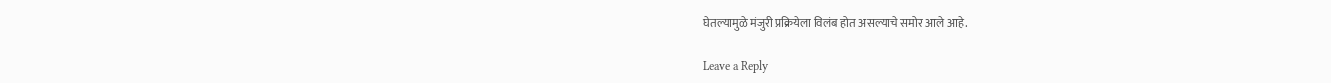घेतल्यामुळे मंजुरी प्रक्रियेला विलंब होत असल्याचे समोर आले आहे.

Leave a Reply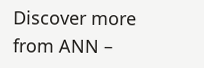Discover more from ANN –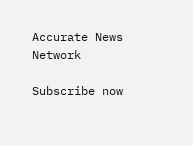Accurate News Network

Subscribe now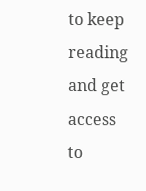to keep reading and get access to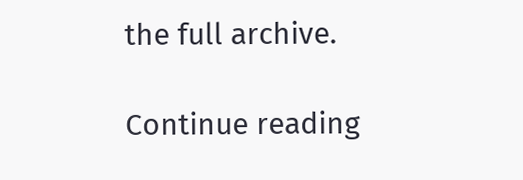the full archive.

Continue reading